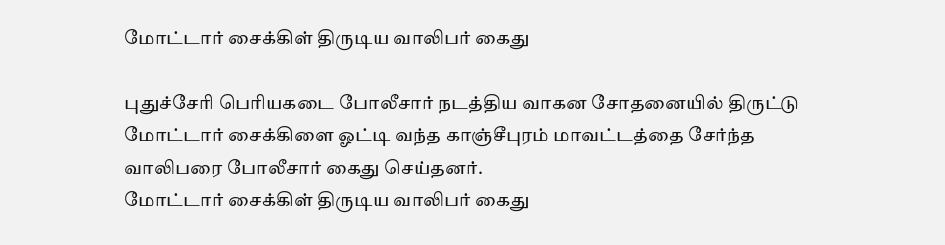மோட்டார் சைக்கிள் திருடிய வாலிபர் கைது

புதுச்சேரி பெரியகடை போலீசார் நடத்திய வாகன சோதனையில் திருட்டு மோட்டார் சைக்கிளை ஓட்டி வந்த காஞ்சீபுரம் மாவட்டத்தை சேர்ந்த வாலிபரை போலீசார் கைது செய்தனர்.
மோட்டார் சைக்கிள் திருடிய வாலிபர் கைது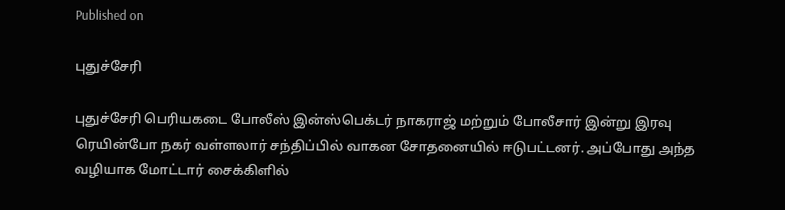Published on

புதுச்சேரி

புதுச்சேரி பெரியகடை போலீஸ் இன்ஸ்பெக்டர் நாகராஜ் மற்றும் போலீசார் இன்று இரவு ரெயின்போ நகர் வள்ளலார் சந்திப்பில் வாகன சோதனையில் ஈடுபட்டனர். அப்போது அந்த வழியாக மோட்டார் சைக்கிளில்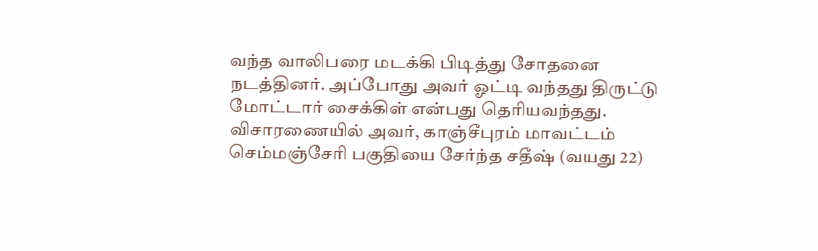வந்த வாலிபரை மடக்கி பிடித்து சோதனை நடத்தினர். அப்போது அவர் ஓட்டி வந்தது திருட்டு மோட்டார் சைக்கிள் என்பது தெரியவந்தது. விசாரணையில் அவர், காஞ்சீபுரம் மாவட்டம் செம்மஞ்சேரி பகுதியை சேர்ந்த சதீஷ் (வயது 22)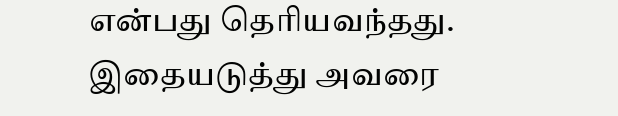என்பது தெரியவந்தது. இதையடுத்து அவரை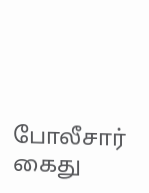போலீசார் கைது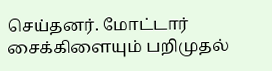செய்தனர். மோட்டார் சைக்கிளையும் பறிமுதல்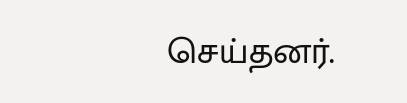செய்தனர்.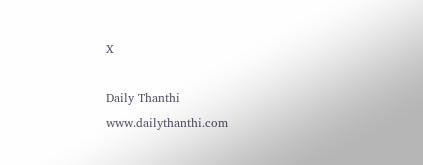X

Daily Thanthi
www.dailythanthi.com